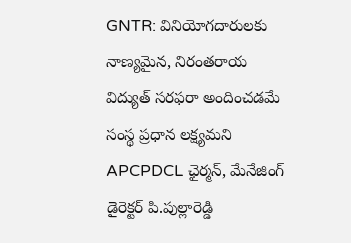GNTR: వినియోగదారులకు నాణ్యమైన, నిరంతరాయ విద్యుత్ సరఫరా అందించడమే సంస్థ ప్రధాన లక్ష్యమని APCPDCL ఛైర్మన్, మేనేజింగ్ డైరెక్టర్ పి.పుల్లారెడ్డి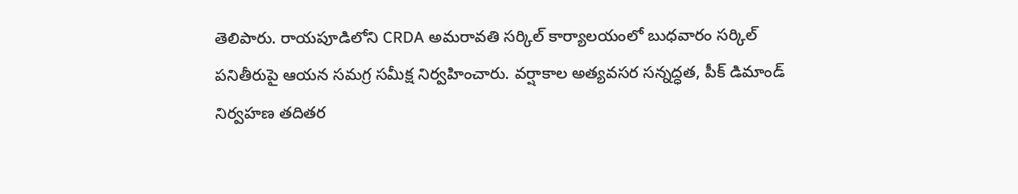తెలిపారు. రాయపూడిలోని CRDA అమరావతి సర్కిల్ కార్యాలయంలో బుధవారం సర్కిల్ పనితీరుపై ఆయన సమగ్ర సమీక్ష నిర్వహించారు. వర్షాకాల అత్యవసర సన్నద్ధత, పీక్ డిమాండ్ నిర్వహణ తదితర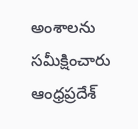అంశాలను సమీక్షించారు
ఆంధ్రప్రదేశ్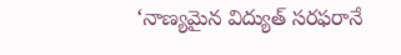‘నాణ్యమైన విద్యుత్ సరఫరానే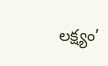లక్ష్యం’